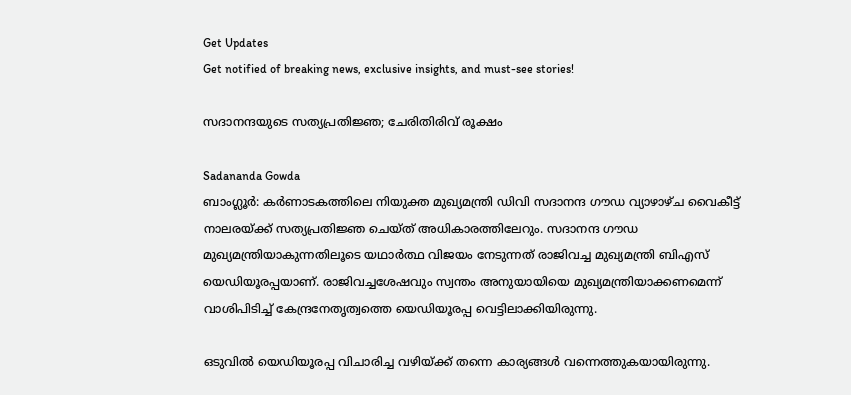Get Updates
Get notified of breaking news, exclusive insights, and must-see stories!

സദാനന്ദയുടെ സത്യപ്രതിജ്ഞ; ചേരിതിരിവ് രൂക്ഷം

Sadananda Gowda
ബാംഗ്ലൂര്‍: കര്‍ണാടകത്തിലെ നിയുക്ത മുഖ്യമന്ത്രി ഡിവി സദാനന്ദ ഗൗഡ വ്യാഴാഴ്ച വൈകീട്ട് നാലരയ്ക്ക് സത്യപ്രതിജ്ഞ ചെയ്ത് അധികാരത്തിലേറും. സദാനന്ദ ഗൗഡ മുഖ്യമന്ത്രിയാകുന്നതിലൂടെ യഥാര്‍ത്ഥ വിജയം നേടുന്നത് രാജിവച്ച മുഖ്യമന്ത്രി ബിഎസ് യെഡിയൂരപ്പയാണ്. രാജിവച്ചശേഷവും സ്വന്തം അനുയായിയെ മുഖ്യമന്ത്രിയാക്കണമെന്ന് വാശിപിടിച്ച് കേന്ദ്രനേതൃത്വത്തെ യെഡിയൂരപ്പ വെട്ടിലാക്കിയിരുന്നു.

ഒടുവില്‍ യെഡിയൂരപ്പ വിചാരിച്ച വഴിയ്ക്ക് തന്നെ കാര്യങ്ങള്‍ വന്നെത്തുകയായിരുന്നു.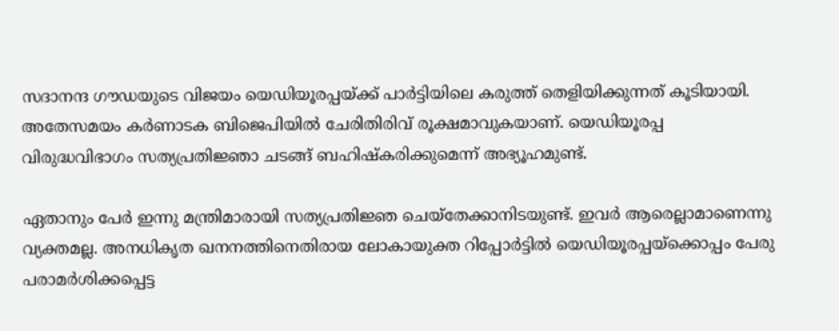സദാനന്ദ ഗൗഡയുടെ വിജയം യെഡിയൂരപ്പയ്ക്ക് പാര്‍ട്ടിയിലെ കരുത്ത് തെളിയിക്കുന്നത് കൂടിയായി. അതേസമയം കര്‍ണാടക ബിജെപിയില്‍ ചേരിതിരിവ് രൂക്ഷമാവുകയാണ്. യെഡിയൂരപ്പ വിരുദ്ധവിഭാഗം സത്യപ്രതിജ്ഞാ ചടങ്ങ് ബഹിഷ്‌കരിക്കുമെന്ന് അഭ്യൂഹമുണ്ട്.

ഏതാനും പേര്‍ ഇന്നു മന്ത്രിമാരായി സത്യപ്രതിജ്ഞ ചെയ്‌തേക്കാനിടയുണ്ട്. ഇവര്‍ ആരെല്ലാമാണെന്നു വ്യക്തമല്ല. അനധികൃത ഖനനത്തിനെതിരായ ലോകായുക്ത റിപ്പോര്‍ട്ടില്‍ യെഡിയൂരപ്പയ്‌ക്കൊപ്പം പേരു പരാമര്‍ശിക്കപ്പെട്ട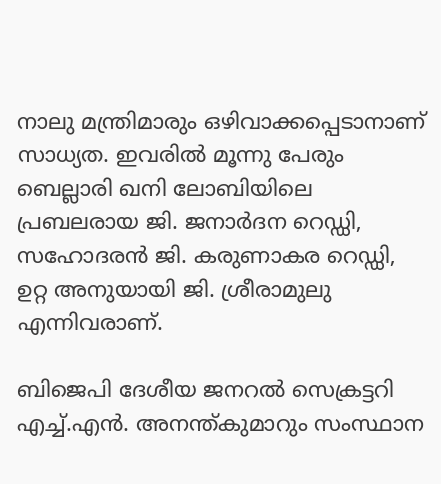നാലു മന്ത്രിമാരും ഒഴിവാക്കപ്പെടാനാണ് സാധ്യത. ഇവരില്‍ മൂന്നു പേരും ബെല്ലാരി ഖനി ലോബിയിലെ പ്രബലരായ ജി. ജനാര്‍ദന റെഡ്ഡി, സഹോദരന്‍ ജി. കരുണാകര റെഡ്ഡി, ഉറ്റ അനുയായി ജി. ശ്രീരാമുലു എന്നിവരാണ്.

ബിജെപി ദേശീയ ജനറല്‍ സെക്രട്ടറി എച്ച്.എന്‍. അനന്ത്കുമാറും സംസ്ഥാന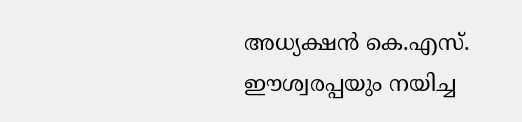അധ്യക്ഷന്‍ കെ.എസ്. ഈശ്വരപ്പയും നയിച്ച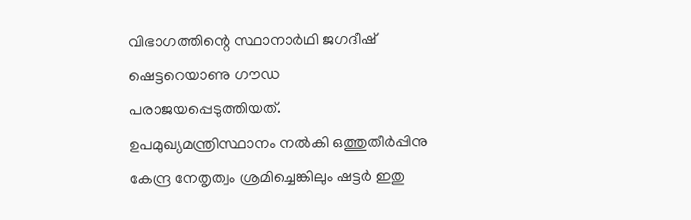വിഭാഗത്തിന്റെ സ്ഥാനാര്‍ഥി ജഗദീഷ് ഷെട്ടറെയാണു ഗൗഡ പരാജയപ്പെടുത്തിയത്. ഉപമുഖ്യമന്ത്രിസ്ഥാനം നല്‍കി ഒത്തുതീര്‍പ്പിനു കേന്ദ്ര നേതൃത്വം ശ്രമിച്ചെങ്കിലും ഷട്ടര്‍ ഇതു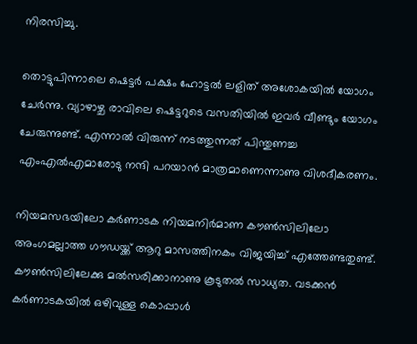നിരസിച്ചു.

തൊട്ടുപിന്നാലെ ഷെട്ടര്‍ പക്ഷം ഹോട്ടല്‍ ലളിത് അശോകയില്‍ യോഗം ചേര്‍ന്നു. വ്യാഴാഴ്ച രാവിലെ ഷെട്ടറുടെ വസതിയില്‍ ഇവര്‍ വീണ്ടും യോഗം ചേരുന്നുണ്ട്. എന്നാല്‍ വിരുന്ന് നടത്തുന്നത് പിന്തുണച്ച എംഎല്‍എമാരോടു നന്ദി പറയാന്‍ മാത്രമാണെന്നാണു വിശദീകരണം.

നിയമസഭയിലോ കര്‍ണാടക നിയമനിര്‍മാണ കൗണ്‍സിലിലോ അംഗമല്ലാത്ത ഗൗഡയ്ക്ക് ആറു മാസത്തിനകം വിജയിച്ച് എത്തേണ്ടതുണ്ട്. കൗണ്‍സിലിലേക്കു മല്‍സരിക്കാനാണു കൂടുതല്‍ സാധ്യത. വടക്കന്‍ കര്‍ണാടകയില്‍ ഒഴിവുള്ള കൊപ്പാള്‍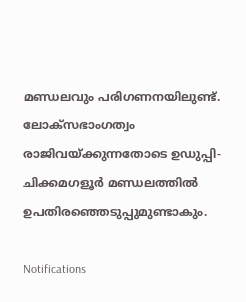മണ്ഡലവും പരിഗണനയിലുണ്ട്. ലോക്‌സഭാംഗത്വം രാജിവയ്ക്കുന്നതോടെ ഉഡുപ്പി-ചിക്കമഗളൂര്‍ മണ്ഡലത്തില്‍ ഉപതിരഞ്ഞെടുപ്പുമുണ്ടാകും.

Notifications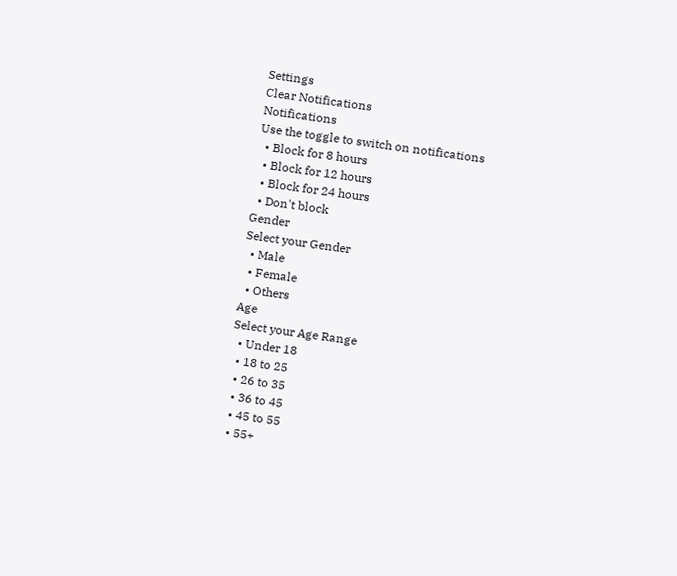Settings
Clear Notifications
Notifications
Use the toggle to switch on notifications
  • Block for 8 hours
  • Block for 12 hours
  • Block for 24 hours
  • Don't block
Gender
Select your Gender
  • Male
  • Female
  • Others
Age
Select your Age Range
  • Under 18
  • 18 to 25
  • 26 to 35
  • 36 to 45
  • 45 to 55
  • 55+